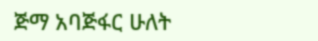ጅማ አባጅፋር ሁለት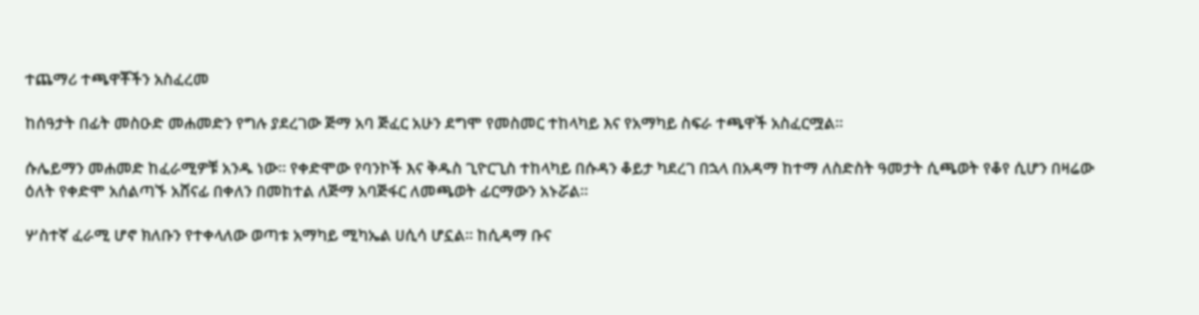ተጨማሪ ተጫዋቾችን አስፈረመ

ከሰዓታት በፊት መስዑድ መሐመድን የግሉ ያደረገው ጅማ አባ ጅፈር አሁን ደግሞ የመስመር ተከላካይ እና የአማካይ ስፍራ ተጫዋች አስፈርሟል።

ሱሌይማን መሐመድ ከፈራሚዎቹ አንዱ ነው። የቀድሞው የባንኮች እና ቅዱስ ጊዮርጊስ ተከላካይ በሱዳን ቆይታ ካደረገ በኋላ በአዳማ ከተማ ለስድስት ዓመታት ሲጫወት የቆየ ሲሆን በዛሬው ዕለት የቀድሞ አሰልጣኙ አሸናፊ በቀለን በመከተል ለጅማ አባጅፋር ለመጫወት ፊርማውን አኑሯል።

ሦስተኛ ፈራሚ ሆኖ ክለቡን የተቀላለው ወጣቱ አማካይ ሚካኤል ሀሲሳ ሆኗል፡፡ ከሲዳማ ቡና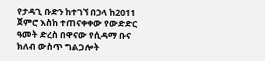የታዳጊ ቡድን ከተገኘ በኃላ ከ2011 ጀምሮ እስከ ተጠናቀቀው የውድድር ዓመት ድረስ በዋናው የሲዳማ ቡና ክለብ ውስጥ ግልጋሎት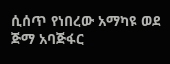ሲሰጥ የነበረው አማካዩ ወደ ጅማ አባጅፋር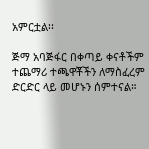አምርቷል፡፡

ጅማ አባጅፋር በቀጣይ ቀናቶችም ተጨማሪ ተጫዋቾችን ለማስፈረም ድርድር ላይ መሆኑን ሰምተናል።